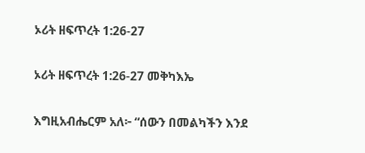ኦሪት ዘፍጥረት 1:26-27

ኦሪት ዘፍጥረት 1:26-27 መቅካእኤ

እግዚአብሔርም አለ፦ “ሰውን በመልካችን እንደ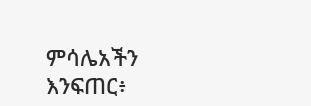ምሳሌአችን እንፍጠር፥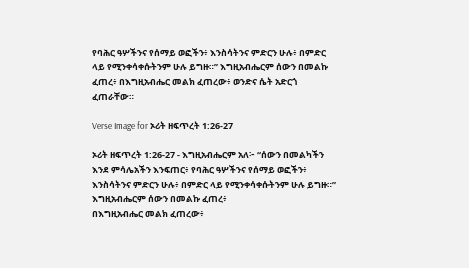የባሕር ዓሦችንና የሰማይ ወፎችን፥ እንስሳትንና ምድርን ሁሉ፥ በምድር ላይ የሚንቀሳቀሱትንም ሁሉ ይግዙ።” እግዚአብሔርም ሰውን በመልኩ ፈጠረ፥ በእግዚአብሔር መልክ ፈጠረው፥ ወንድና ሴት አድርጎ ፈጠራቸው።

Verse Image for ኦሪት ዘፍጥረት 1:26-27

ኦሪት ዘፍጥረት 1:26-27 - እግዚአብሔርም አለ፦ “ሰውን በመልካችን እንደ ምሳሌአችን እንፍጠር፥ የባሕር ዓሦችንና የሰማይ ወፎችን፥ እንስሳትንና ምድርን ሁሉ፥ በምድር ላይ የሚንቀሳቀሱትንም ሁሉ ይግዙ።”
እግዚአብሔርም ሰውን በመልኩ ፈጠረ፥
በእግዚአብሔር መልክ ፈጠረው፥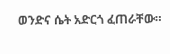ወንድና ሴት አድርጎ ፈጠራቸው።